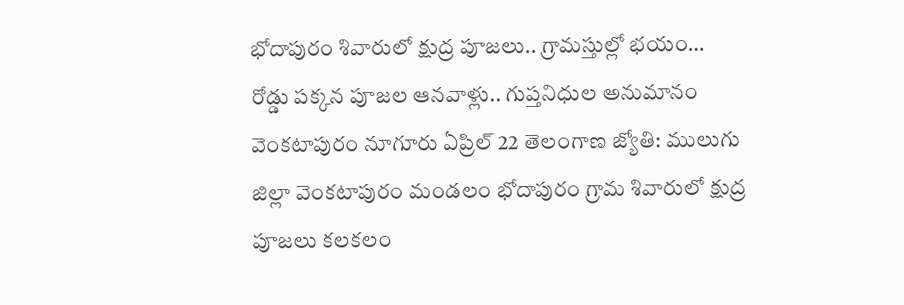భోదాపురం శివారులో క్షుద్ర పూజలు.. గ్రామస్తుల్లో భయం…
రోడ్డు పక్కన పూజల ఆనవాళ్లు.. గుప్తనిధుల అనుమానం
వెంకటాపురం నూగూరు ఏప్రిల్ 22 తెలంగాణ జ్యోతి: ములుగు జిల్లా వెంకటాపురం మండలం భోదాపురం గ్రామ శివారులో క్షుద్ర పూజలు కలకలం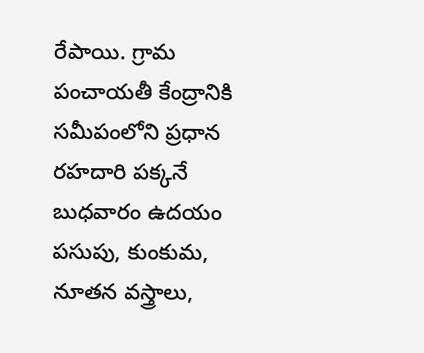రేపాయి. గ్రామ పంచాయతీ కేంద్రానికి సమీపంలోని ప్రధాన రహదారి పక్కనే బుధవారం ఉదయం పసుపు, కుంకుమ, నూతన వస్త్రాలు,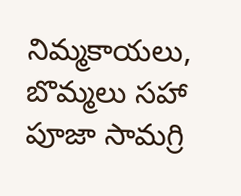నిమ్మకాయలు, బొమ్మలు సహా పూజా సామగ్రి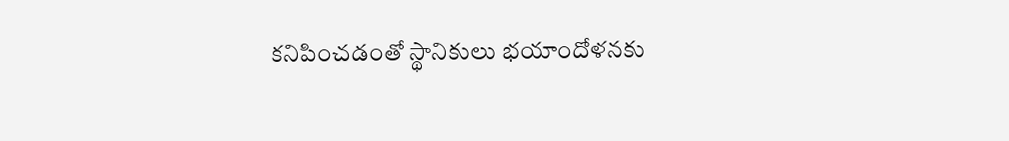కనిపించడంతో స్థానికులు భయాందోళనకు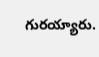గురయ్యారు.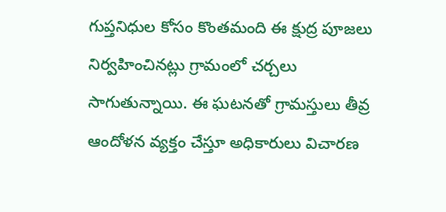గుప్తనిధుల కోసం కొంతమంది ఈ క్షుద్ర పూజలు నిర్వహించినట్లు గ్రామంలో చర్చలు సాగుతున్నాయి. ఈ ఘటనతో గ్రామస్తులు తీవ్ర ఆందోళన వ్యక్తం చేస్తూ అధికారులు విచారణ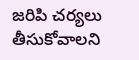జరిపి చర్యలు తీసుకోవాలని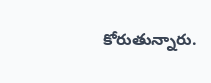కోరుతున్నారు.